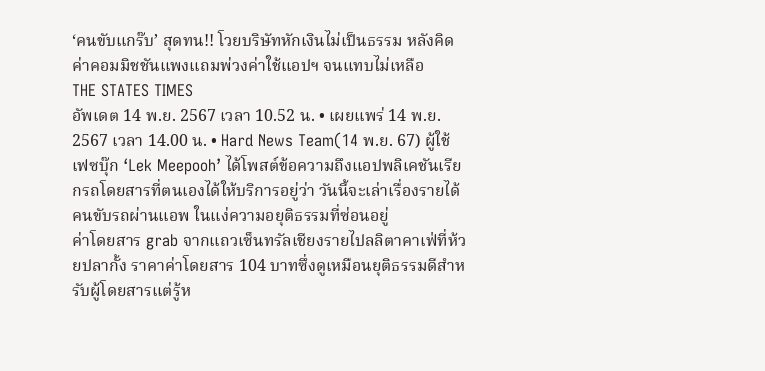‘คนขับแกร๊บ’ สุดทน!! โวยบริษัทหักเงินไม่เป็นธรรม หลังคิดค่าคอมมิชชันแพงแถมพ่วงค่าใช้แอปฯ จนแทบไม่เหลือ
THE STATES TIMES
อัพเดต 14 พ.ย. 2567 เวลา 10.52 น. • เผยแพร่ 14 พ.ย. 2567 เวลา 14.00 น. • Hard News Team(14 พ.ย. 67) ผู้ใช้เฟซบุ๊ก ‘Lek Meepooh’ ได้โพสต์ข้อความถึงแอปพลิเคชันเรียกรถโดยสารที่ตนเองได้ให้บริการอยู่ว่า วันนี้จะเล่าเรื่องรายได้คนขับรถผ่านแอพ ในแง่ความอยุติธรรมที่ซ่อนอยู่
ค่าโดยสาร grab จากแถวเซ็นทรัลเชียงรายไปลลิตาคาเฟ่ที่ห้วยปลากั้ง ราคาค่าโดยสาร 104 บาทซึ่งดูเหมือนยุติธรรมดีสำหรับผู้โดยสารแต่รู้ห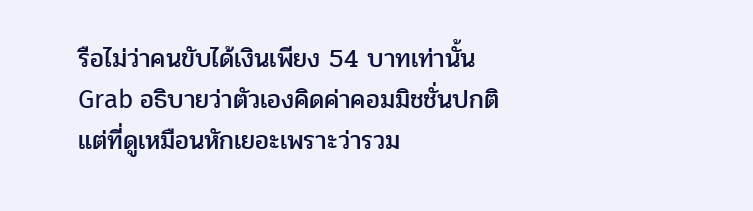รือไม่ว่าคนขับได้เงินเพียง 54 บาทเท่านั้น
Grab อธิบายว่าตัวเองคิดค่าคอมมิชชั่นปกติ แต่ที่ดูเหมือนหักเยอะเพราะว่ารวม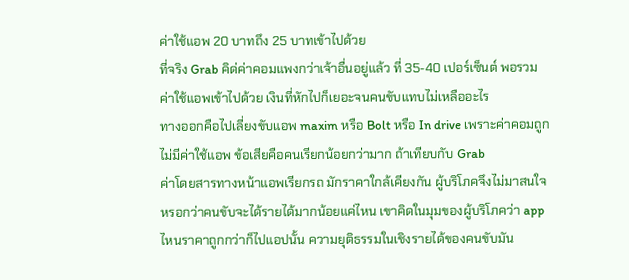ค่าใช้แอพ 20 บาทถึง 25 บาทเข้าไปด้วย
ที่จริง Grab คิด่ค่าคอมแพงกว่าเจ้าอื่นอยู่แล้ว ที่ 35-40 เปอร์เซ็นต์ พอรวมค่าใช้แอพเข้าไปด้วย เงินที่หักไปก็เยอะจนคนขับแทบไม่เหลืออะไร
ทางออกคือไปเลี่ยงขับแอพ maxim หรือ Bolt หรือ In drive เพราะค่าคอมถูก ไม่มีค่าใช้แอพ ข้อเสียคือคนเรียกน้อยกว่ามาก ถ้าเทียบกับ Grab
ค่าโดยสารทางหน้าแอพเรียกรถ มักราคาใกล้เคียงกัน ผู้บริโภคจึงไม่มาสนใจหรอกว่าคนขับจะได้รายได้มากน้อยแค่ไหน เขาคิดในมุมของผู้บริโภคว่า app ไหนราคาถูกกว่าก็ไปแอปนั้น ความยุติธรรมในเชิงรายได้ของคนขับมัน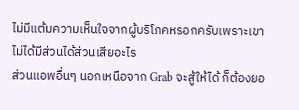ไม่มีแต้มความเห็นใจจากผู้บริโภคหรอกครับเพราะเขาไม่ได้มีส่วนได้ส่วนเสียอะไร
ส่วนแอพอื่นๆ นอกเหนือจาก Grab จะสู้ให้ได้ ก็ต้องยอ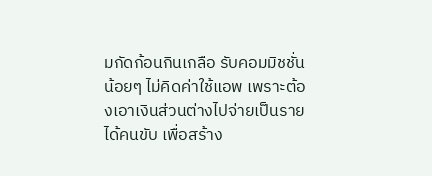มกัดก้อนกินเกลือ รับคอมมิชชั่นน้อยๆ ไม่คิดค่าใช้แอพ เพราะต้องเอาเงินส่วนต่างไปจ่ายเป็นรายได้คนขับ เพื่อสร้าง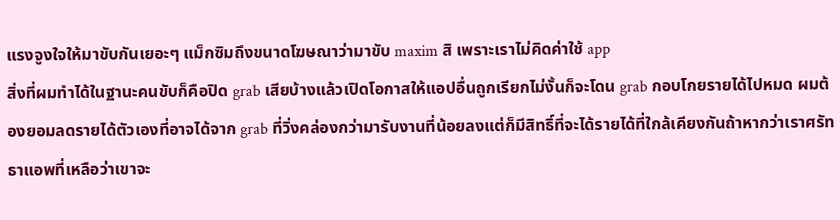แรงจูงใจให้มาขับกันเยอะๆ แม็กซิมถึงขนาดโฆษณาว่ามาขับ maxim สิ เพราะเราไม่คิดค่าใช้ app
สิ่งที่ผมทำได้ในฐานะคนขับก็คือปิด grab เสียบ้างแล้วเปิดโอกาสให้แอปอื่นถูกเรียกไม่งั้นก็จะโดน grab กอบโกยรายได้ไปหมด ผมต้องยอมลดรายได้ตัวเองที่อาจได้จาก grab ที่วิ่งคล่องกว่ามารับงานที่น้อยลงแต่ก็มีสิทธิ์ที่จะได้รายได้ที่ใกล้เคียงกันถ้าหากว่าเราศรัทธาแอพที่เหลือว่าเขาจะ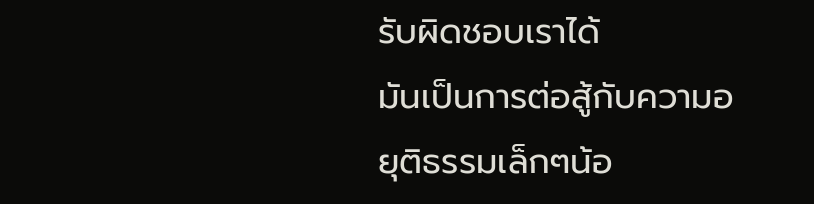รับผิดชอบเราได้
มันเป็นการต่อสู้กับความอยุติธรรมเล็กๆน้อ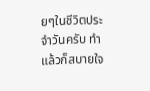ยๆในชีวิตประจำวันครับ ทำแล้วก็สบายใจ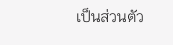เป็นส่วนตัว